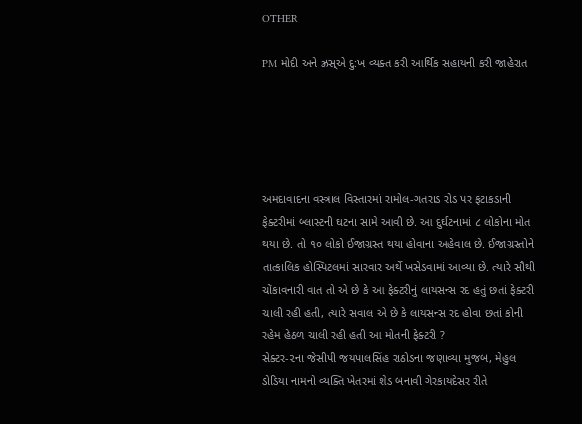OTHER

PM મોદી અને ઝ્રસ્એ દુ:ખ વ્યક્ત કરી આર્થિક સહાયની કરી જાહેરાત





અમદાવાદના વસ્ત્રાલ વિસ્તારમાં રામોલ-ગતરાડ રોડ પર ફટાકડાની ફેક્ટરીમાં બ્લાસ્ટની ઘટના સામે આવી છે. આ દુર્ઘટનામાં ૮ લોકોના મોત થયા છે. તો ૧૦ લોકો ઈજાગ્રસ્ત થયા હોવાના અહેવાલ છે. ઈજાગ્રસ્તોને તાત્કાલિક હોસ્પિટલમાં સારવાર અર્થે ખસેડવામાં આવ્યા છે. ત્યારે સૌથી ચોંકાવનારી વાત તો એ છે કે આ ફેક્ટરીનું લાયસન્સ રદ હતું છતાં ફેક્ટરી ચાલી રહી હતી, ત્યારે સવાલ એ છે કે લાયસન્સ રદ હોવા છતાં કોની રહેમ હેઠળ ચાલી રહી હતી આ મોતની ફેક્ટરી ?
સેક્ટર-૨ના જેસીપી જયપાલસિંહ રાઠોડના જણાવ્યા મુજબ, મેહુલ ડોડિયા નામનો વ્યક્તિ ખેતરમાં શેડ બનાવી ગેરકાયદેસર રીતે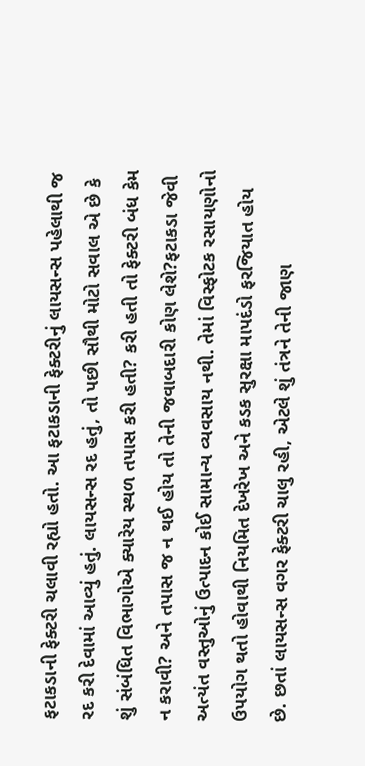ફટાકડાની ફેક્ટરી ચલાવી રહ્યો હતો. આ ફટાકડાની ફેક્ટરીનું લાયસન્સ પહેલાથી જ રદ કરી દેવામાં આવ્યું હતું. લાયસન્સ રદ હતું, તો પછી સૌથી મોટો સવાલ એ છે કે શું સંબંધિત વિભાગોએ ક્યારેય સ્થળ તપાસ કરી હતી? કરી હતી તો ફેક્ટરી બંધ કેમ ન કરાવી? અને તપાસ જ ન થઈ હોય તો તેની જવાબદારી કોણ લેશે?ફટાકડા જેવી અત્યંત વસ્તુઓનું ઉત્પાદન કોઈ સામાન્ય વ્યવસાય નથી. તેમાં વિસ્ફોટક રસાયણોનો ઉપયોગ થતો હોવાથી નિયમિત દેખરેખ અને કડક સુરક્ષા માપદંડો ફરજિયાત હોય છે. છતાં લાયસન્સ વગર ફેક્ટરી ચાલુ રહી, એટલે શું તંત્રને તેની જાણ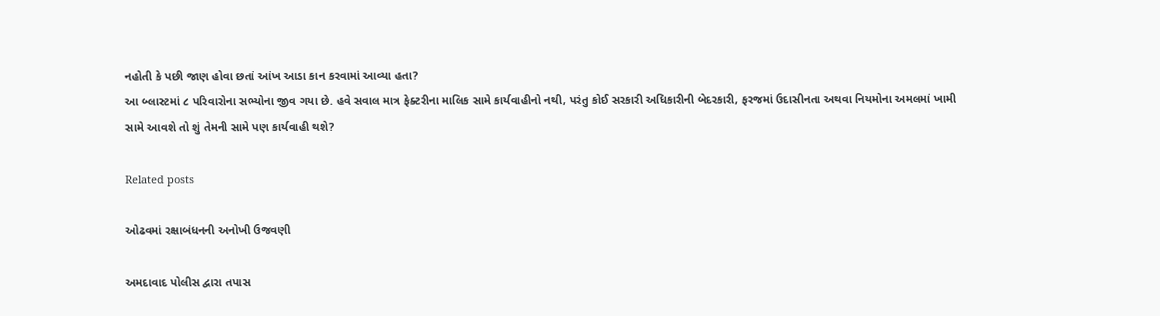નહોતી કે પછી જાણ હોવા છતાં આંખ આડા કાન કરવામાં આવ્યા હતા?
આ બ્લાસ્ટમાં ૮ પરિવારોના સભ્યોના જીવ ગયા છે. હવે સવાલ માત્ર ફેક્ટરીના માલિક સામે કાર્યવાહીનો નથી, પરંતુ કોઈ સરકારી અધિકારીની બેદરકારી, ફરજમાં ઉદાસીનતા અથવા નિયમોના અમલમાં ખામી સામે આવશે તો શું તેમની સામે પણ કાર્યવાહી થશે?

Related posts

ઓઢવમાં રક્ષાબંધનની અનોખી ઉજવણી

અમદાવાદ પોલીસ દ્વારા તપાસ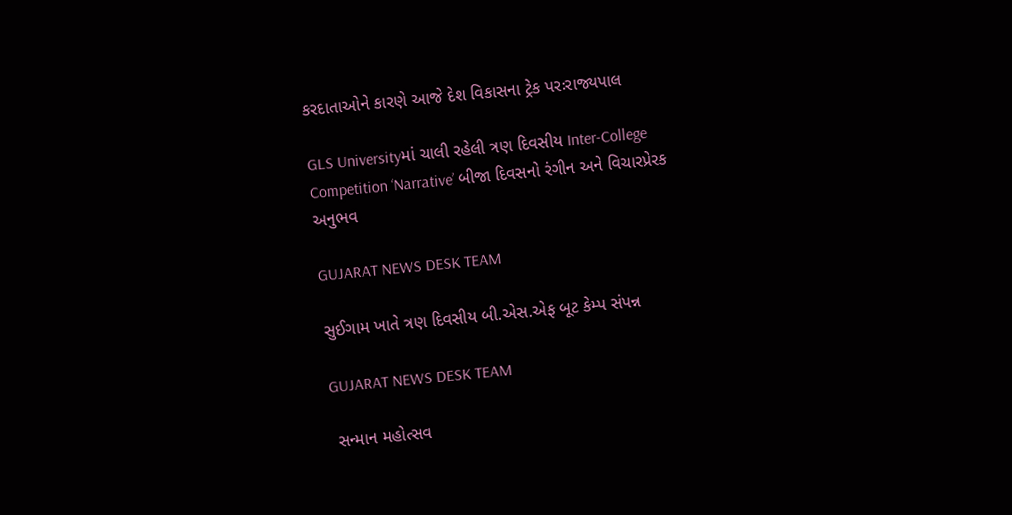કરદાતાઓને કારણે આજે દેશ વિકાસના ટ્રેક પરઃરાજ્યપાલ

GLS Universityમાં ચાલી રહેલી ત્રણ દિવસીય Inter-College Competition ‘Narrative’ બીજા દિવસનો રંગીન અને વિચારપ્રેરક અનુભવ

GUJARAT NEWS DESK TEAM

સુઈગામ ખાતે ત્રણ દિવસીય બી.એસ.એફ બૂટ કેમ્પ સંપન્ન

GUJARAT NEWS DESK TEAM

 સન્માન મહોત્સવ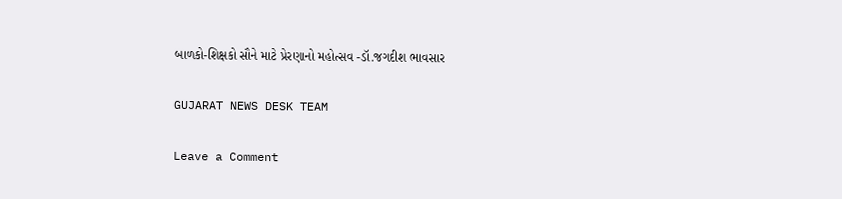બાળકો-શિક્ષકો સૌને માટે પ્રેરણાનો મહોત્સવ -ડૉ.જગદીશ ભાવસાર

GUJARAT NEWS DESK TEAM

Leave a Comment